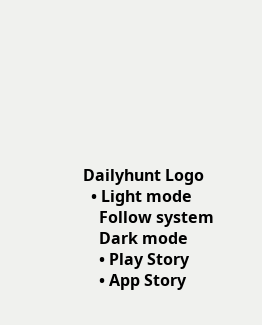Dailyhunt Logo
  • Light mode
    Follow system
    Dark mode
    • Play Story
    • App Story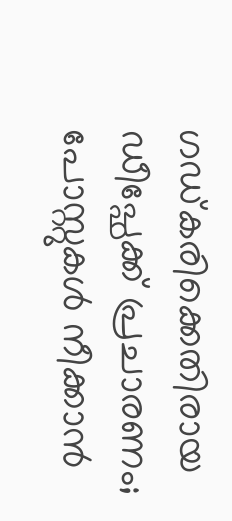ഗഡ്കരിക്കെതിരായ ഡീപ്ഫേക്ക് പ്രചാരണം; പോസ്റ്റുകള്‍ നീക്കാന്‍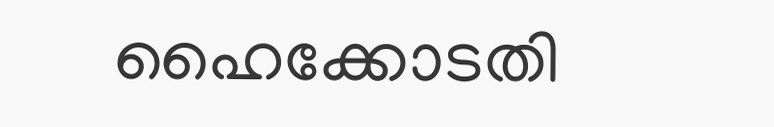ഹൈക്കോടതി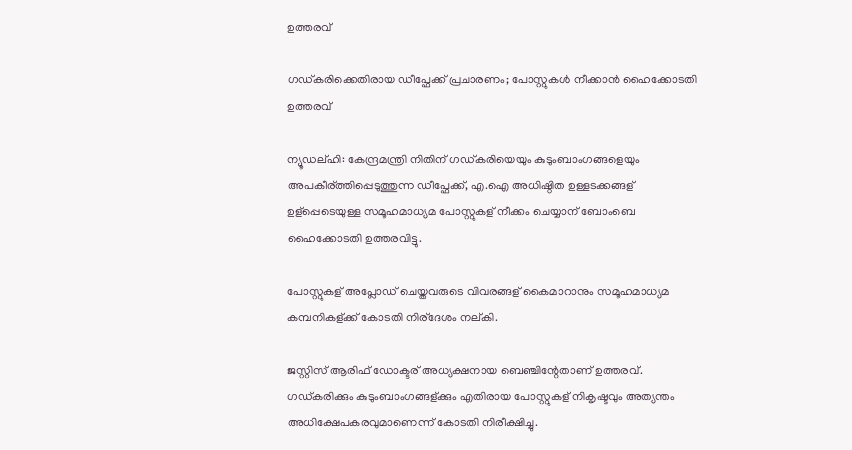ഉത്തരവ്

ഗഡ്കരിക്കെതിരായ ഡീപ്ഫേക്ക് പ്രചാരണം; പോസ്റ്റുകള്‍ നീക്കാന്‍ ഹൈക്കോടതി ഉത്തരവ്

ന്യൂഡല്ഹി: കേന്ദ്രമന്ത്രി നിതിന് ഗഡ്കരിയെയും കുടുംബാംഗങ്ങളെയും അപകീര്ത്തിപ്പെടുത്തുന്ന ഡീപ്ഫേക്ക്, എ.ഐ അധിഷ്ഠിത ഉള്ളടക്കങ്ങള് ഉള്പ്പെടെയുള്ള സമൂഹമാധ്യമ പോസ്റ്റുകള് നീക്കം ചെയ്യാന് ബോംബെ ഹൈക്കോടതി ഉത്തരവിട്ടു.

പോസ്റ്റുകള് അപ്ലോഡ് ചെയ്തവരുടെ വിവരങ്ങള് കൈമാറാനും സമൂഹമാധ്യമ കമ്പനികള്ക്ക് കോടതി നിര്ദേശം നല്കി.

ജസ്റ്റിസ് ആരിഫ് ഡോക്ടര് അധ്യക്ഷനായ ബെഞ്ചിന്റേതാണ് ഉത്തരവ്. ഗഡ്കരിക്കും കുടുംബാംഗങ്ങള്ക്കും എതിരായ പോസ്റ്റുകള് നികൃഷ്ടവും അത്യന്തം അധിക്ഷേപകരവുമാണെന്ന് കോടതി നിരീക്ഷിച്ചു.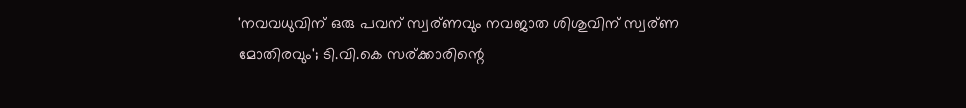'നവവധുവിന് ഒരു പവന് സ്വര്ണവും നവജാത ശിശുവിന് സ്വര്ണ മോതിരവും'; ടി.വി.കെ സര്ക്കാരിന്റെ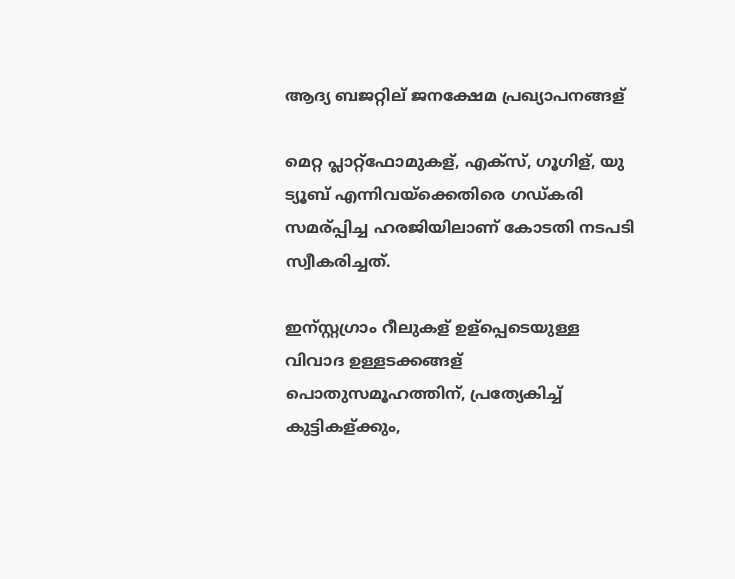ആദ്യ ബജറ്റില് ജനക്ഷേമ പ്രഖ്യാപനങ്ങള്

മെറ്റ പ്ലാറ്റ്ഫോമുകള്, എക്സ്, ഗൂഗിള്, യു ട്യൂബ് എന്നിവയ്ക്കെതിരെ ഗഡ്കരി സമര്പ്പിച്ച ഹരജിയിലാണ് കോടതി നടപടി സ്വീകരിച്ചത്.

ഇന്സ്റ്റഗ്രാം റീലുകള് ഉള്പ്പെടെയുള്ള വിവാദ ഉള്ളടക്കങ്ങള് പൊതുസമൂഹത്തിന്, പ്രത്യേകിച്ച്‌ കുട്ടികള്ക്കും,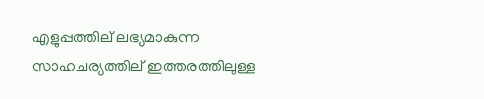എളുപ്പത്തില് ലഭ്യമാകുന്ന സാഹചര്യത്തില് ഇത്തരത്തിലുള്ള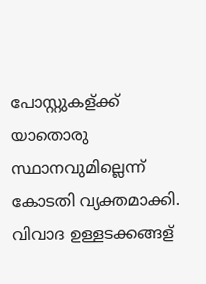പോസ്റ്റുകള്ക്ക് യാതൊരു സ്ഥാനവുമില്ലെന്ന് കോടതി വ്യക്തമാക്കി. വിവാദ ഉള്ളടക്കങ്ങള്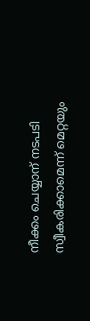നീക്കം ചെയ്യാന് നടപടി സ്വീകരിക്കാമെന്ന് മെറ്റയും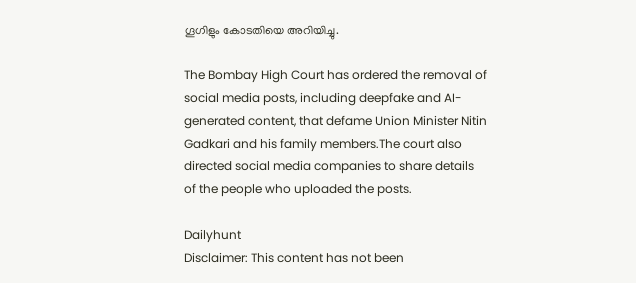ഗൂഗിളും കോടതിയെ അറിയിച്ചു.

The Bombay High Court has ordered the removal of social media posts, including deepfake and AI-generated content, that defame Union Minister Nitin Gadkari and his family members.The court also directed social media companies to share details of the people who uploaded the posts.

Dailyhunt
Disclaimer: This content has not been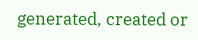generated, created or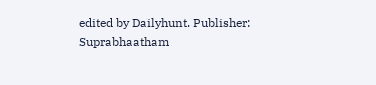edited by Dailyhunt. Publisher: Suprabhaatham